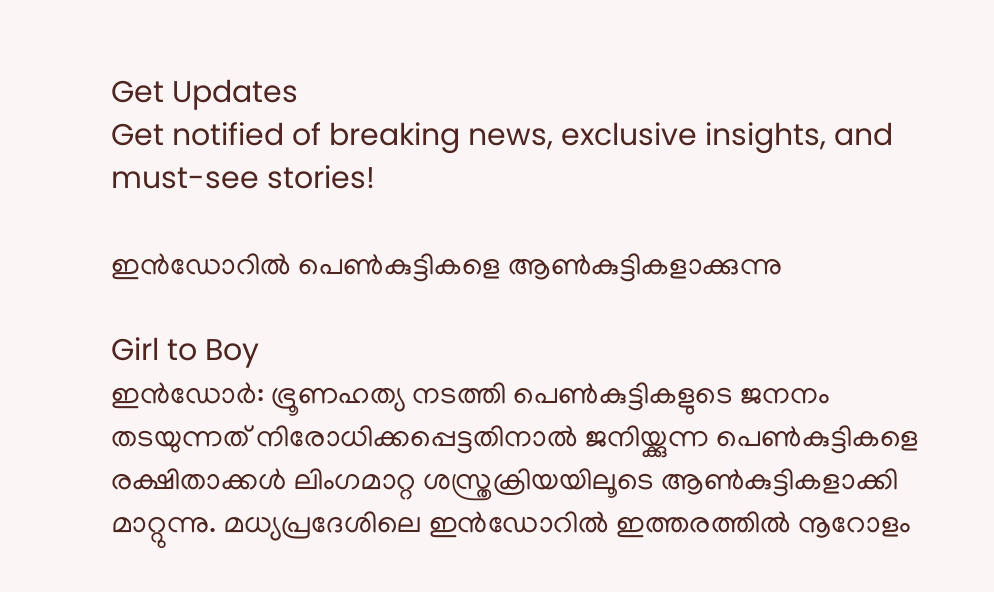Get Updates
Get notified of breaking news, exclusive insights, and must-see stories!

ഇന്‍ഡോറില്‍ പെണ്‍കുട്ടികളെ ആണ്‍കുട്ടികളാക്കുന്നു

Girl to Boy
ഇന്‍ഡോര്‍: ഭ്രൂണഹത്യ നടത്തി പെണ്‍കുട്ടികളുടെ ജനനം തടയുന്നത് നിരോധിക്കപ്പെട്ടതിനാല്‍ ജനിയ്ക്കുന്ന പെണ്‍കുട്ടികളെ രക്ഷിതാക്കള്‍ ലിംഗമാറ്റ ശസ്ത്രക്രിയയിലൂടെ ആണ്‍കുട്ടികളാക്കി മാറ്റുന്നു. മധ്യപ്രദേശിലെ ഇന്‍ഡോറില്‍ ഇത്തരത്തില്‍ നൂറോളം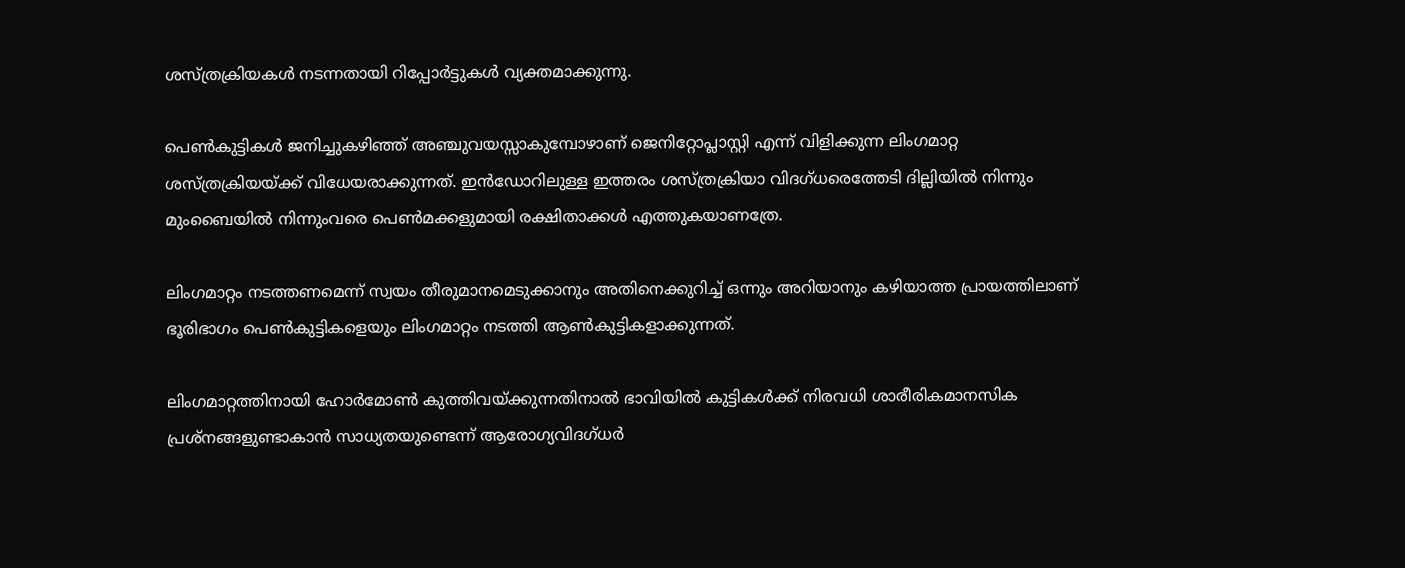ശസ്ത്രക്രിയകള്‍ നടന്നതായി റിപ്പോര്‍ട്ടുകള്‍ വ്യക്തമാക്കുന്നു.

പെണ്‍കുട്ടികള്‍ ജനിച്ചുകഴിഞ്ഞ് അഞ്ചുവയസ്സാകുമ്പോഴാണ് ജെനിറ്റോപ്ലാസ്റ്റി എന്ന് വിളിക്കുന്ന ലിംഗമാറ്റ ശസ്ത്രക്രിയയ്ക്ക് വിധേയരാക്കുന്നത്. ഇന്‍ഡോറിലുള്ള ഇത്തരം ശസ്ത്രക്രിയാ വിദഗ്ധരെത്തേടി ദില്ലിയില്‍ നിന്നും മുംബൈയില്‍ നിന്നുംവരെ പെണ്‍മക്കളുമായി രക്ഷിതാക്കള്‍ എത്തുകയാണത്രേ.

ലിംഗമാറ്റം നടത്തണമെന്ന് സ്വയം തീരുമാനമെടുക്കാനും അതിനെക്കുറിച്ച് ഒന്നും അറിയാനും കഴിയാത്ത പ്രായത്തിലാണ് ഭൂരിഭാഗം പെണ്‍കുട്ടികളെയും ലിംഗമാറ്റം നടത്തി ആണ്‍കുട്ടികളാക്കുന്നത്.

ലിംഗമാറ്റത്തിനായി ഹോര്‍മോണ്‍ കുത്തിവയ്ക്കുന്നതിനാല്‍ ഭാവിയില്‍ കുട്ടികള്‍ക്ക് നിരവധി ശാരീരികമാനസിക പ്രശ്‌നങ്ങളുണ്ടാകാന്‍ സാധ്യതയുണ്ടെന്ന് ആരോഗ്യവിദഗ്ധര്‍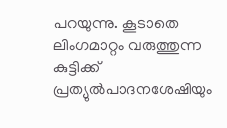പറയുന്നു. കൂടാതെ ലിംഗമാറ്റം വരുത്തുന്ന കുട്ടിക്ക് പ്രത്യുല്‍പാദനശേഷിയും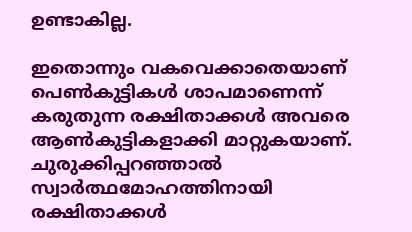ഉണ്ടാകില്ല.

ഇതൊന്നും വകവെക്കാതെയാണ് പെണ്‍കുട്ടികള്‍ ശാപമാണെന്ന് കരുതുന്ന രക്ഷിതാക്കള്‍ അവരെ ആണ്‍കുട്ടികളാക്കി മാറ്റുകയാണ്. ചുരുക്കിപ്പറഞ്ഞാല്‍ സ്വാര്‍ത്ഥമോഹത്തിനായി രക്ഷിതാക്കള്‍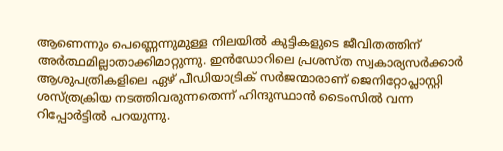ആണെന്നും പെണ്ണെന്നുമുള്ള നിലയില്‍ കുട്ടികളുടെ ജീവിതത്തിന് അര്‍ത്ഥമില്ലാതാക്കിമാറ്റുന്നു. ഇന്‍ഡോറിലെ പ്രശസ്ത സ്വകാര്യസര്‍ക്കാര്‍ ആശുപത്രികളിലെ ഏഴ് പീഡിയാട്രിക് സര്‍ജന്മാരാണ് ജെനിറ്റോപ്ലാസ്റ്റി ശസ്ത്രക്രിയ നടത്തിവരുന്നതെന്ന് ഹിന്ദുസ്ഥാന്‍ ടൈംസില്‍ വന്ന റിപ്പോര്‍ട്ടില്‍ പറയുന്നു.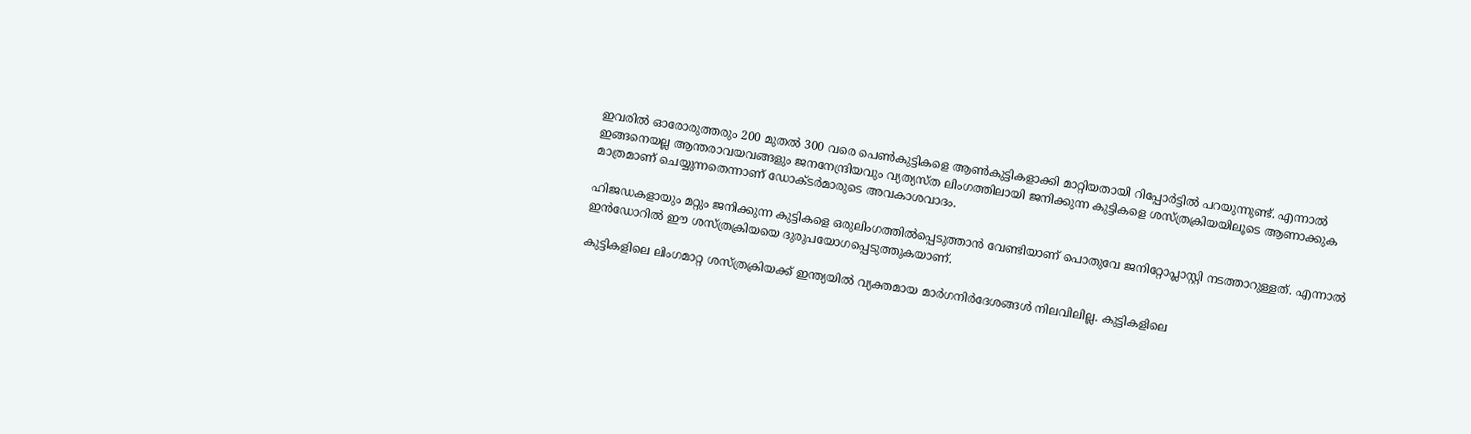ഇവരില്‍ ഓരോരുത്തരും 200 മുതല്‍ 300 വരെ പെണ്‍കുട്ടികളെ ആണ്‍കുട്ടികളാക്കി മാറ്റിയതായി റിപ്പോര്‍ട്ടില്‍ പറയുന്നുണ്ട്. എന്നാല്‍ ഇങ്ങനെയല്ല ആന്തരാവയവങ്ങളും ജനനേന്ദ്രിയവും വ്യത്യസ്ത ലിംഗത്തിലായി ജനിക്കുന്ന കുട്ടികളെ ശസ്ത്രക്രിയയിലൂടെ ആണാക്കുക മാത്രമാണ് ചെയ്യുന്നതെന്നാണ് ഡോക്ടര്‍മാരുടെ അവകാശവാദം.

ഹിജഡകളായും മറ്റും ജനിക്കുന്ന കുട്ടികളെ ഒരുലിംഗത്തില്‍പ്പെടുത്താന്‍ വേണ്ടിയാണ് പൊതുവേ ജനിറ്റോപ്ലാസ്റ്റി നടത്താറുള്ളത്. എന്നാല്‍ ഇന്‍ഡോറില്‍ ഈ ശസ്ത്രക്രിയയെ ദുരുപയോഗപ്പെടുത്തുകയാണ്.

കുട്ടികളിലെ ലിംഗമാറ്റ ശസ്ത്രക്രിയക്ക് ഇന്ത്യയില്‍ വ്യക്തമായ മാര്‍ഗനിര്‍ദേശങ്ങള്‍ നിലവിലില്ല. കുട്ടികളിലെ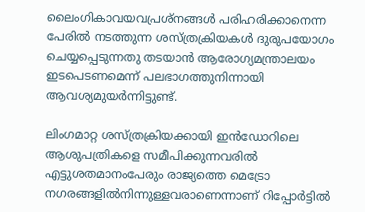ലൈംഗികാവയവപ്രശ്‌നങ്ങള്‍ പരിഹരിക്കാനെന്ന പേരില്‍ നടത്തുന്ന ശസ്ത്രക്രിയകള്‍ ദുരുപയോഗം ചെയ്യപ്പെടുന്നതു തടയാന്‍ ആരോഗ്യമന്ത്രാലയം ഇടപെടണമെന്ന് പലഭാഗത്തുനിന്നായി ആവശ്യമുയര്‍ന്നിട്ടുണ്ട്.

ലിംഗമാറ്റ ശസ്ത്രക്രിയക്കായി ഇന്‍ഡോറിലെ ആശുപത്രികളെ സമീപിക്കുന്നവരില്‍ എട്ടുശതമാനംപേരും രാജ്യത്തെ മെട്രോ നഗരങ്ങളില്‍നിന്നുള്ളവരാണെന്നാണ് റിപ്പോര്‍ട്ടില്‍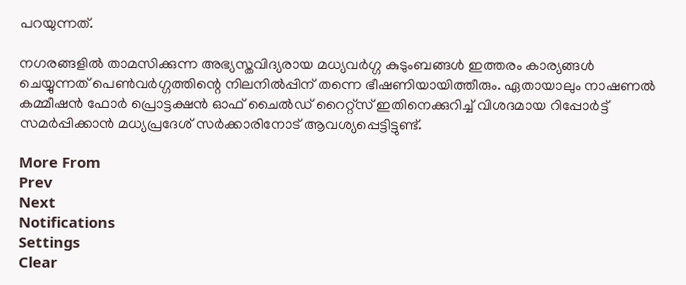പറയുന്നത്.

നഗരങ്ങളില്‍ താമസിക്കുന്ന അഭ്യസ്തവിദ്യരായ മധ്യവര്‍ഗ്ഗ കുടുംബങ്ങള്‍ ഇത്തരം കാര്യങ്ങള്‍ ചെയ്യുന്നത് പെണ്‍വര്‍ഗ്ഗത്തിന്റെ നിലനില്‍പ്പിന് തന്നെ ഭീഷണിയായിത്തീരും. ഏതായാലും നാഷണല്‍ കമ്മീഷന്‍ ഫോര്‍ പ്രൊട്ടക്ഷന്‍ ഓഫ് ചൈല്‍ഡ് റൈറ്റ്‌സ് ഇതിനെക്കുറിച്ച് വിശദമായ റിപ്പോര്‍ട്ട് സമര്‍പ്പിക്കാന്‍ മധ്യപ്രദേശ് സര്‍ക്കാരിനോട് ആവശ്യപ്പെട്ടിട്ടുണ്ട്.

More From
Prev
Next
Notifications
Settings
Clear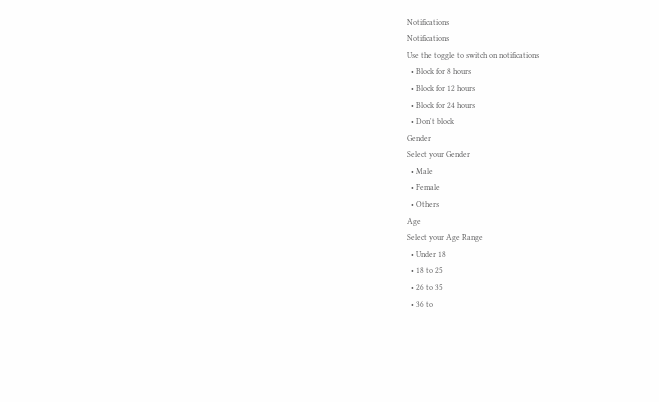Notifications
Notifications
Use the toggle to switch on notifications
  • Block for 8 hours
  • Block for 12 hours
  • Block for 24 hours
  • Don't block
Gender
Select your Gender
  • Male
  • Female
  • Others
Age
Select your Age Range
  • Under 18
  • 18 to 25
  • 26 to 35
  • 36 to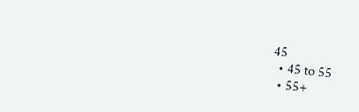45
  • 45 to 55
  • 55+